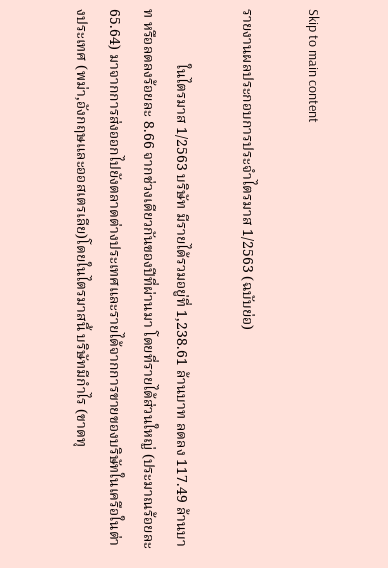Skip to main content

รายงานผลประกอบการประจำไตรมาส 1/2563 (ฉบับย่อ)

               ในไตรมาส 1/2563 บริษัท มีรายได้รวมอยู่ที่ 1,238.61 ล้านบาท ลดลง 117.49 ล้านบาท หรือลดลงร้อยละ 8.66 จากช่วงเดียวกันของปีที่ผ่านมา โดยที่รายได้ส่วนใหญ่ (ประมาณร้อยละ 65.64) มาจากการส่งออกไปยังตลาดต่างประเทศและรายได้จากการขายของบริษัทในเครือในต่างประเทศ (พม่า,อังกฤษและออสเตรเลีย)โดยในไตรมาสนี้ บริษัทมีกำไร (ขาดทุ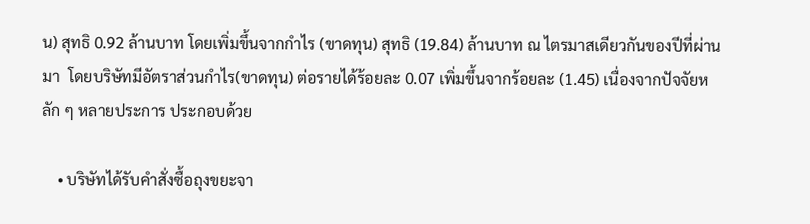น) สุทธิ 0.92 ล้านบาท โดยเพิ่มขึ้นจากกำไร (ขาดทุน) สุทธิ (19.84) ล้านบาท ณ ไตรมาสเดียวกันของปีที่ผ่านมา  โดยบริษัทมีอัตราส่วนกำไร(ขาดทุน) ต่อรายได้ร้อยละ 0.07 เพิ่มขึ้นจากร้อยละ (1.45) เนื่องจากปัจจัยหลัก ๆ หลายประการ ประกอบด้วย

    • บริษัทได้รับคำสั่งซื้อถุงขยะจา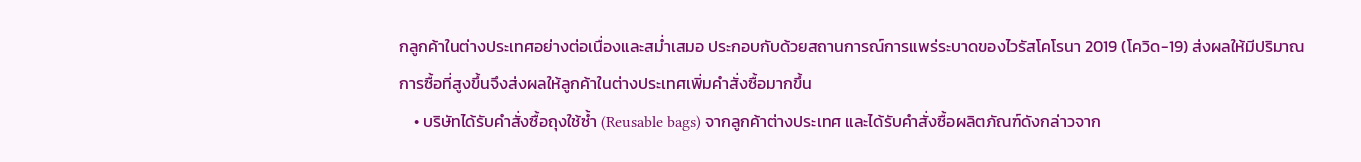กลูกค้าในต่างประเทศอย่างต่อเนื่องและสม่ำเสมอ ประกอบกับด้วยสถานการณ์การแพร่ระบาดของไวรัสโคโรนา 2019 (โควิด-19) ส่งผลให้มีปริมาณการซื้อที่สูงขึ้นจึงส่งผลให้ลูกค้าในต่างประเทศเพิ่มคำสั่งซื้อมากขึ้น
    • บริษัทได้รับคำสั่งซื้อถุงใช้ซ้ำ (Reusable bags) จากลูกค้าต่างประเทศ และได้รับคำสั่งซื้อผลิตภัณฑ์ดังกล่าวจาก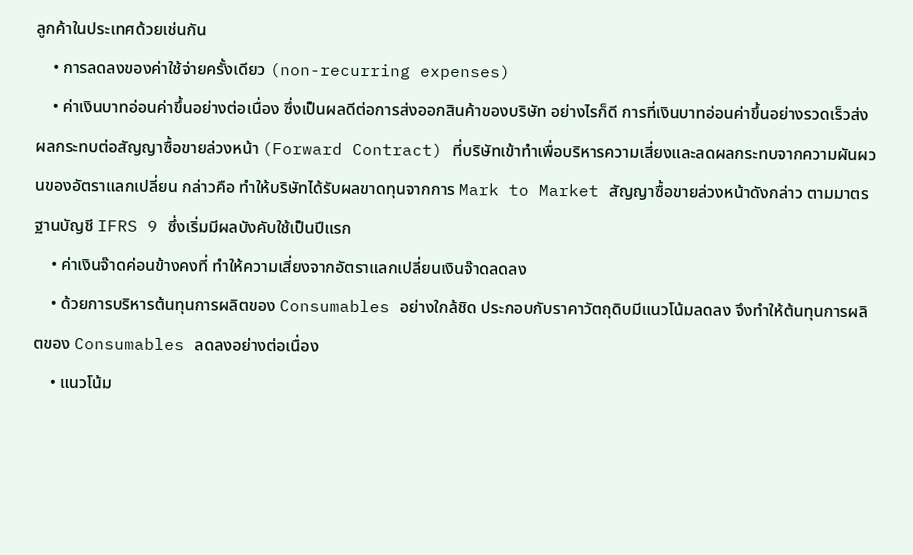ลูกค้าในประเทศด้วยเช่นกัน
    • การลดลงของค่าใช้จ่ายครั้งเดียว (non-recurring expenses)
    • ค่าเงินบาทอ่อนค่าขึ้นอย่างต่อเนื่อง ซึ่งเป็นผลดีต่อการส่งออกสินค้าของบริษัท อย่างไรก็ดี การที่เงินบาทอ่อนค่าขึ้นอย่างรวดเร็วส่งผลกระทบต่อสัญญาซื้อขายล่วงหน้า (Forward Contract) ที่บริษัทเข้าทำเพื่อบริหารความเสี่ยงและลดผลกระทบจากความผันผวนของอัตราแลกเปลี่ยน กล่าวคือ ทำให้บริษัทได้รับผลขาดทุนจากการ Mark to Market สัญญาซื้อขายล่วงหน้าดังกล่าว ตามมาตรฐานบัญชี IFRS 9 ซึ่งเริ่มมีผลบังคับใช้เป็นปีแรก
    • ค่าเงินจ๊าดค่อนข้างคงที่ ทำให้ความเสี่ยงจากอัตราแลกเปลี่ยนเงินจ๊าดลดลง
    • ด้วยการบริหารต้นทุนการผลิตของ Consumables อย่างใกล้ชิด ประกอบกับราคาวัตถุดิบมีแนวโน้มลดลง จึงทำให้ต้นทุนการผลิตของ Consumables ลดลงอย่างต่อเนื่อง
    • แนวโน้ม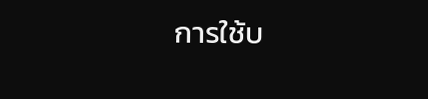การใช้บ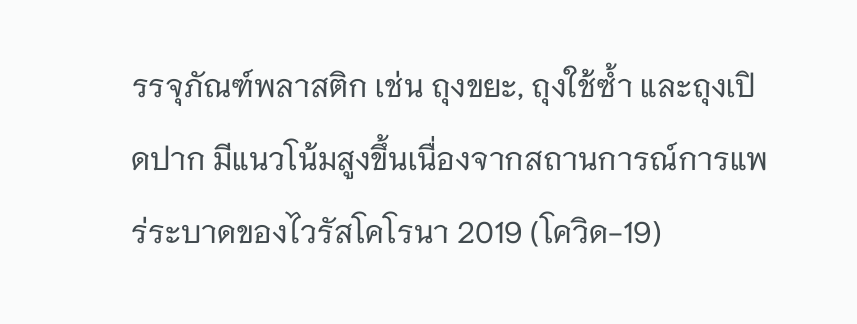รรจุภัณฑ์พลาสติก เช่น ถุงขยะ, ถุงใช้ซ้ำ และถุงเปิดปาก มีแนวโน้มสูงขึ้นเนื่องจากสถานการณ์การแพร่ระบาดของไวรัสโคโรนา 2019 (โควิด-19)